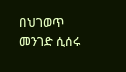በህገወጥ መንገድ ሲሰሩ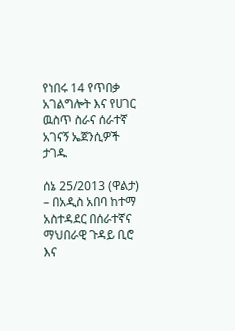የነበሩ 14 የጥበቃ አገልግሎት እና የሀገር ዉስጥ ስራና ሰራተኛ አገናኝ ኤጀንሲዎች ታገዱ

ሰኔ 25/2013 (ዋልታ) – በአዲስ አበባ ከተማ አስተዳደር በሰራተኛና ማህበራዊ ጉዳይ ቢሮ እና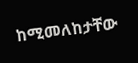ከሚመለከታቸው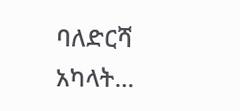ባለድርሻ አካላት…